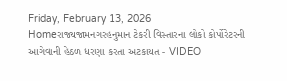Friday, February 13, 2026
Homeરાજ્યજામનગરહનુમાન ટેકરી વિસ્તારના લોકો કોર્પોરેટરની આગેવાની હેઠળ ધરણા કરતા અટકાયત - VIDEO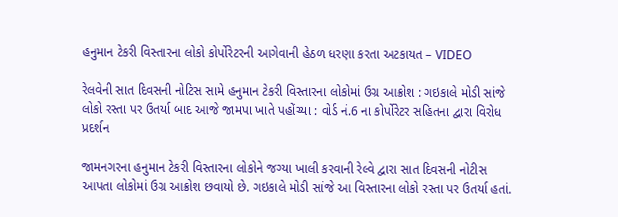હનુમાન ટેકરી વિસ્તારના લોકો કોર્પોરેટરની આગેવાની હેઠળ ધરણા કરતા અટકાયત – VIDEO

રેલવેની સાત દિવસની નોટિસ સામે હનુમાન ટેકરી વિસ્તારના લોકોમાં ઉગ્ર આક્રોશ : ગઇકાલે મોડી સાંજે લોકો રસ્તા પર ઉતર્યા બાદ આજે જામપા ખાતે પહોંચ્યા : વોર્ડ નં.6 ના કોર્પોરેટર સહિતના દ્વારા વિરોધ પ્રદર્શન

જામનગરના હનુમાન ટેકરી વિસ્તારના લોકોને જગ્યા ખાલી કરવાની રેલ્વે દ્વારા સાત દિવસની નોટીસ આપતા લોકોમાં ઉગ્ર આક્રોશ છવાયો છે. ગઇકાલે મોડી સાંજે આ વિસ્તારના લોકો રસ્તા પર ઉતર્યા હતાં.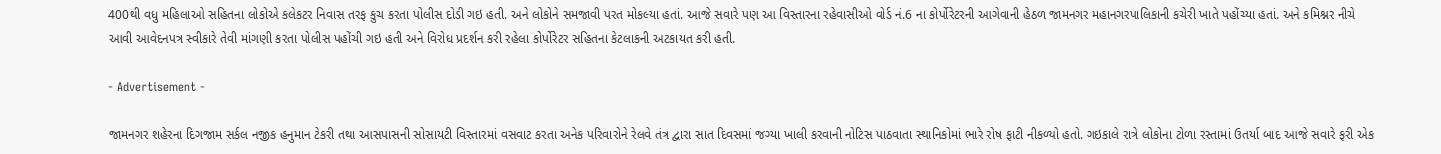400થી વધુ મહિલાઓ સહિતના લોકોએ કલેકટર નિવાસ તરફ કુચ કરતા પોલીસ દોડી ગઇ હતી. અને લોકોને સમજાવી પરત મોકલ્યા હતાં. આજે સવારે પણ આ વિસ્તારના રહેવાસીઓ વોર્ડ નં.6 ના કોર્પોરેટરની આગેવાની હેઠળ જામનગર મહાનગરપાલિકાની કચેરી ખાતે પહોંચ્યા હતાં. અને કમિશ્નર નીચે આવી આવેદનપત્ર સ્વીકારે તેવી માંગણી કરતા પોલીસ પહોંચી ગઇ હતી અને વિરોધ પ્રદર્શન કરી રહેલા કોર્પોરેટર સહિતના કેટલાકની અટકાયત કરી હતી.

- Advertisement -

જામનગર શહેરના દિગજામ સર્કલ નજીક હનુમાન ટેકરી તથા આસપાસની સોસાયટી વિસ્તારમાં વસવાટ કરતા અનેક પરિવારોને રેલવે તંત્ર દ્વારા સાત દિવસમાં જગ્યા ખાલી કરવાની નોટિસ પાઠવાતા સ્થાનિકોમાં ભારે રોષ ફાટી નીકળ્યો હતો. ગઇકાલે રાત્રે લોકોના ટોળા રસ્તામાં ઉતર્યા બાદ આજે સવારે ફરી એક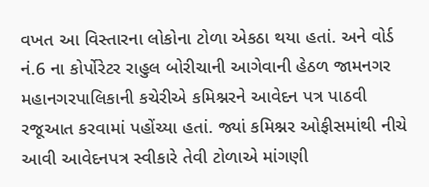વખત આ વિસ્તારના લોકોના ટોળા એકઠા થયા હતાં. અને વોર્ડ નં.6 ના કોર્પોરેટર રાહુલ બોરીચાની આગેવાની હેઠળ જામનગર મહાનગરપાલિકાની કચેરીએ કમિશ્નરને આવેદન પત્ર પાઠવી રજૂઆત કરવામાં પહોંચ્યા હતાં. જ્યાં કમિશ્નર ઓફીસમાંથી નીચે આવી આવેદનપત્ર સ્વીકારે તેવી ટોળાએ માંગણી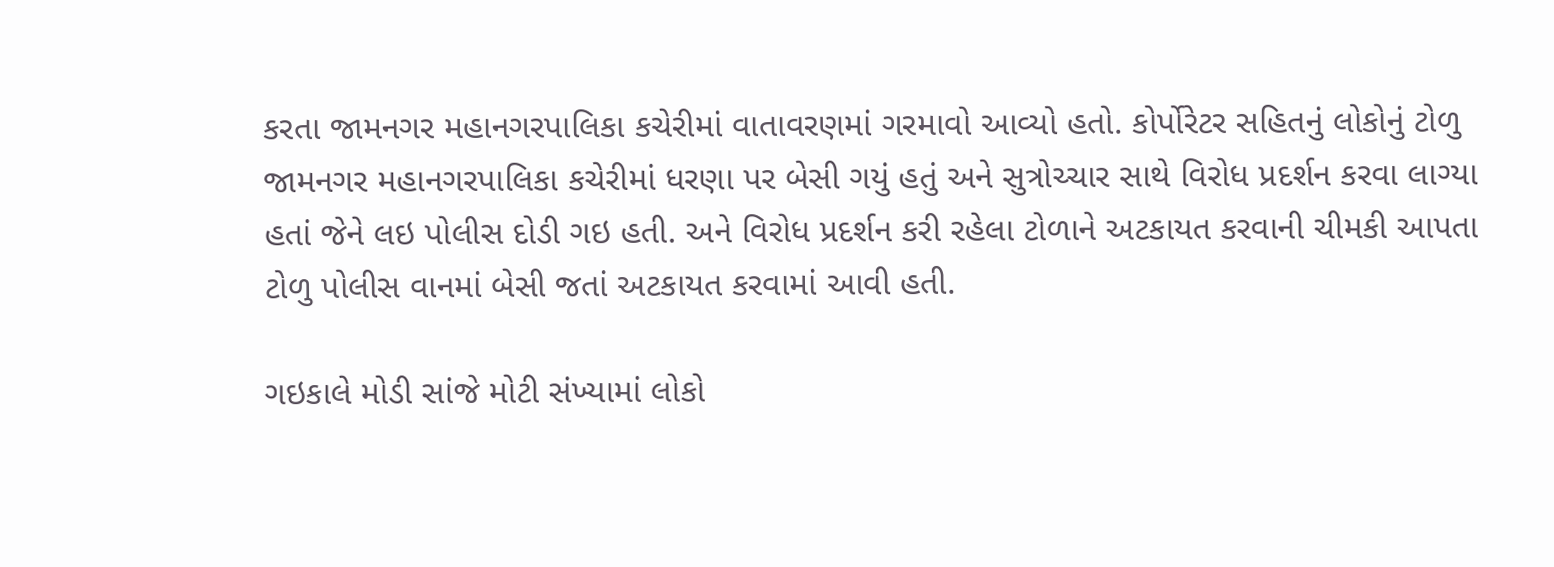કરતા જામનગર મહાનગરપાલિકા કચેરીમાં વાતાવરણમાં ગરમાવો આવ્યો હતો. કોર્પોરેટર સહિતનું લોકોનું ટોળુ જામનગર મહાનગરપાલિકા કચેરીમાં ધરણા પર બેસી ગયું હતું અને સુત્રોચ્ચાર સાથે વિરોધ પ્રદર્શન કરવા લાગ્યા હતાં જેને લઇ પોલીસ દોડી ગઇ હતી. અને વિરોધ પ્રદર્શન કરી રહેલા ટોળાને અટકાયત કરવાની ચીમકી આપતા ટોળુ પોલીસ વાનમાં બેસી જતાં અટકાયત કરવામાં આવી હતી.

ગઇકાલે મોડી સાંજે મોટી સંખ્યામાં લોકો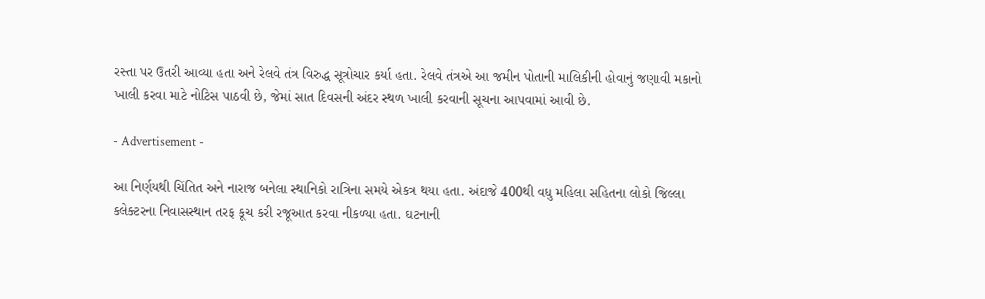રસ્તા પર ઉતરી આવ્યા હતા અને રેલવે તંત્ર વિરુદ્ધ સૂત્રોચાર કર્યા હતા. રેલવે તંત્રએ આ જમીન પોતાની માલિકીની હોવાનું જણાવી મકાનો ખાલી કરવા માટે નોટિસ પાઠવી છે, જેમાં સાત દિવસની અંદર સ્થળ ખાલી કરવાની સૂચના આપવામાં આવી છે.

- Advertisement -

આ નિર્ણયથી ચિંતિત અને નારાજ બનેલા સ્થાનિકો રાત્રિના સમયે એકત્ર થયા હતા. અંદાજે 400થી વધુ મહિલા સહિતના લોકો જિલ્લા કલેક્ટરના નિવાસસ્થાન તરફ કૂચ કરી રજૂઆત કરવા નીકળ્યા હતા. ઘટનાની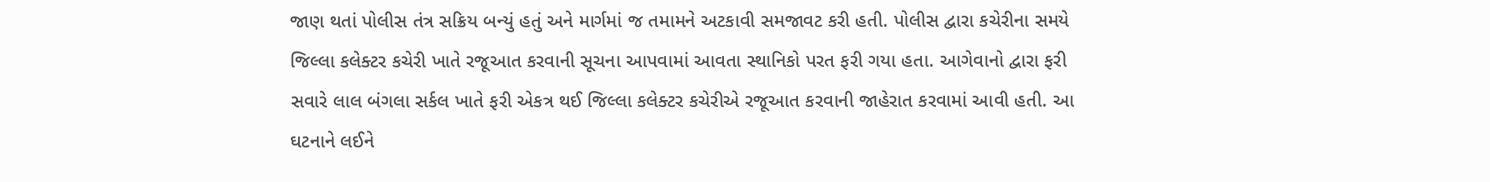જાણ થતાં પોલીસ તંત્ર સક્રિય બન્યું હતું અને માર્ગમાં જ તમામને અટકાવી સમજાવટ કરી હતી. પોલીસ દ્વારા કચેરીના સમયે જિલ્લા કલેક્ટર કચેરી ખાતે રજૂઆત કરવાની સૂચના આપવામાં આવતા સ્થાનિકો પરત ફરી ગયા હતા. આગેવાનો દ્વારા ફરી સવારે લાલ બંગલા સર્કલ ખાતે ફરી એકત્ર થઈ જિલ્લા કલેક્ટર કચેરીએ રજૂઆત કરવાની જાહેરાત કરવામાં આવી હતી. આ ઘટનાને લઈને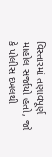વિસ્તારમાં તણાવપૂર્ણ માહોલ સર્જાયો હતો, જો કે પોલીસ દખલથી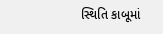સ્થિતિ કાબૂમાં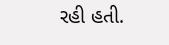રહી હતી.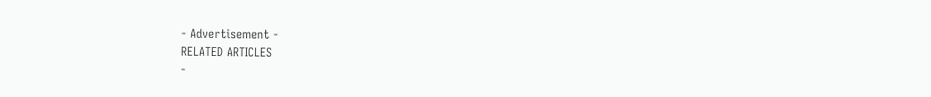- Advertisement -
RELATED ARTICLES
-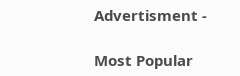Advertisment -

Most Popular